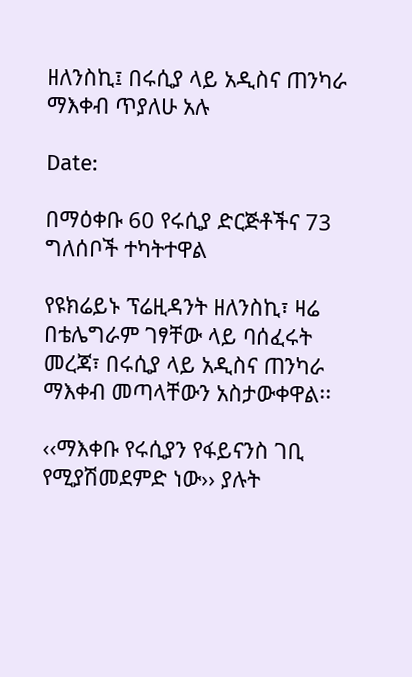ዘለንስኪ፤ በሩሲያ ላይ አዲስና ጠንካራ ማእቀብ ጥያለሁ አሉ

Date:

በማዕቀቡ 60 የሩሲያ ድርጅቶችና 73 ግለሰቦች ተካትተዋል

የዩክሬይኑ ፕሬዚዳንት ዘለንስኪ፣ ዛሬ በቴሌግራም ገፃቸው ላይ ባሰፈሩት መረጃ፣ በሩሲያ ላይ አዲስና ጠንካራ  ማእቀብ መጣላቸውን አስታውቀዋል፡፡

‹‹ማእቀቡ የሩሲያን የፋይናንስ ገቢ የሚያሽመደምድ ነው›› ያሉት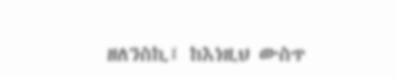ዘለንስኪ፤ ከእነዚህ ውስጥ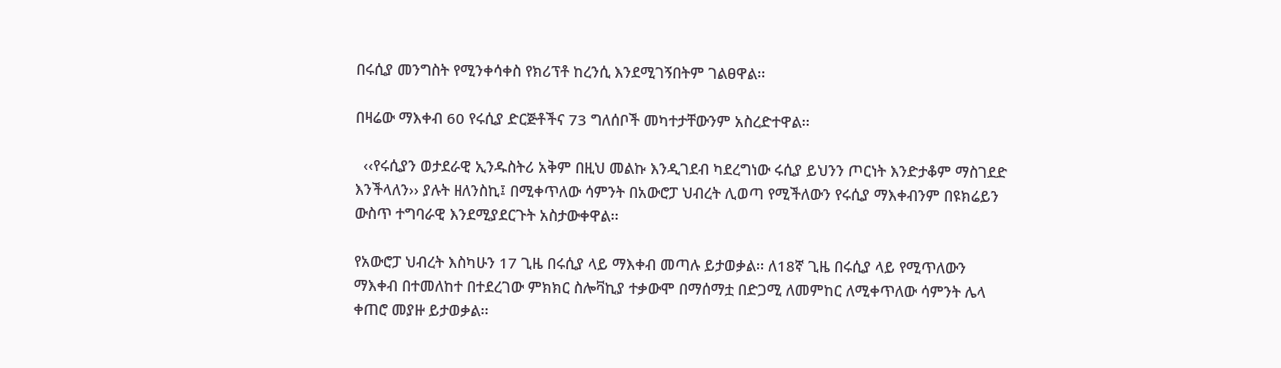በሩሲያ መንግስት የሚንቀሳቀስ የክሪፕቶ ከረንሲ እንደሚገኝበትም ገልፀዋል፡፡

በዛሬው ማእቀብ 60 የሩሲያ ድርጅቶችና 73 ግለሰቦች መካተታቸውንም አስረድተዋል፡፡

  ‹‹የሩሲያን ወታደራዊ ኢንዱስትሪ አቅም በዚህ መልኩ እንዲገደብ ካደረግነው ሩሲያ ይህንን ጦርነት እንድታቆም ማስገደድ እንችላለን›› ያሉት ዘለንስኪ፤ በሚቀጥለው ሳምንት በአውሮፓ ህብረት ሊወጣ የሚችለውን የሩሲያ ማእቀብንም በዩክሬይን ውስጥ ተግባራዊ እንደሚያደርጉት አስታውቀዋል፡፡

የአውሮፓ ህብረት እስካሁን 17 ጊዜ በሩሲያ ላይ ማእቀብ መጣሉ ይታወቃል፡፡ ለ18ኛ ጊዜ በሩሲያ ላይ የሚጥለውን ማእቀብ በተመለከተ በተደረገው ምክክር ስሎቫኪያ ተቃውሞ በማሰማቷ በድጋሚ ለመምከር ለሚቀጥለው ሳምንት ሌላ ቀጠሮ መያዙ ይታወቃል፡፡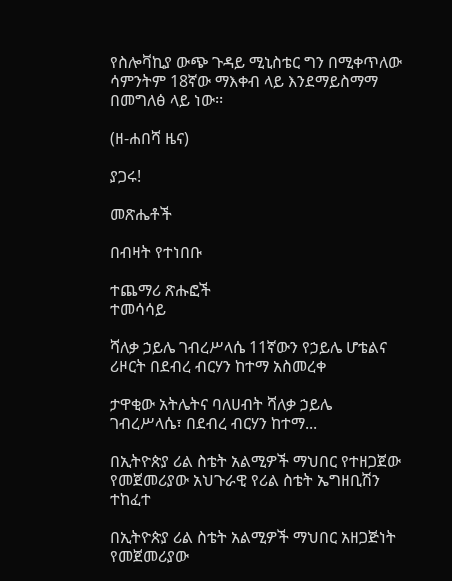የስሎቫኪያ ውጭ ጉዳይ ሚኒስቴር ግን በሚቀጥለው ሳምንትም 18ኛው ማእቀብ ላይ እንደማይስማማ በመግለፅ ላይ ነው፡፡

(ዘ-ሐበሻ ዜና)

ያጋሩ!

መጽሔቶች

በብዛት የተነበቡ

ተጨማሪ ጽሑፎች
ተመሳሳይ

ሻለቃ ኃይሌ ገብረሥላሴ 11ኛውን የኃይሌ ሆቴልና ሪዞርት በደብረ ብርሃን ከተማ አስመረቀ

ታዋቂው አትሌትና ባለሀብት ሻለቃ ኃይሌ ገብረሥላሴ፣ በደብረ ብርሃን ከተማ...

በኢትዮጵያ ሪል ስቴት አልሚዎች ማህበር የተዘጋጀው የመጀመሪያው አህጉራዊ የሪል ስቴት ኤግዘቢሽን ተከፈተ

በኢትዮጵያ ሪል ስቴት አልሚዎች ማህበር አዘጋጅነት የመጀመሪያው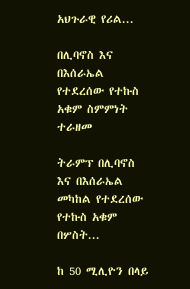አህጉራዊ የሪል...

በሊባኖስ እና በእሰራኤል የተደረሰው የተኩስ አቁም ስምምነት ተራዘመ

ትራምፕ በሊባኖስ እና በእሰራኤል መካከል የተደረሰው የተኩስ አቁም በሦስት...

ከ 50 ሚሊዮን በላይ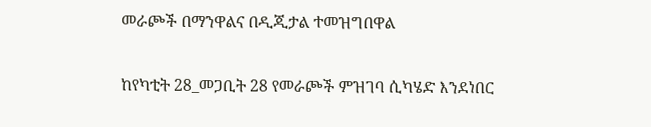መራጮች በማንዋልና በዲጂታል ተመዝግበዋል

ከየካቲት 28_መጋቢት 28 የመራጮች ምዝገባ ሲካሄድ እንደነበር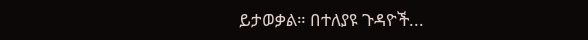ይታወቃል። በተለያዩ ጉዳዮች...